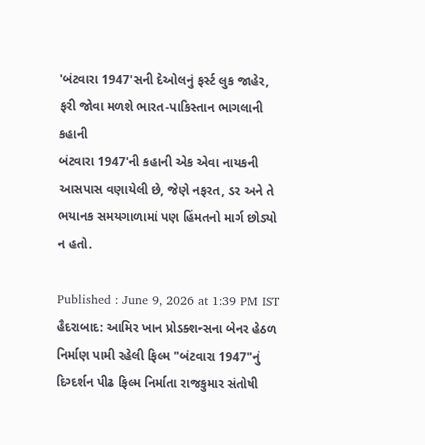'બંટવારા 1947'સની દેઓલનું ફર્સ્ટ લુક જાહેર, ફરી જોવા મળશે ભારત-પાકિસ્તાન ભાગલાની કહાની
બંટવારા 1947'ની કહાની એક એવા નાયકની આસપાસ વણાયેલી છે, જેણે નફરત, ડર અને તે ભયાનક સમયગાળામાં પણ હિંમતનો માર્ગ છોડ્યો ન હતો.

Published : June 9, 2026 at 1:39 PM IST
હૈદરાબાદ: આમિર ખાન પ્રોડક્શન્સના બેનર હેઠળ નિર્માણ પામી રહેલી ફિલ્મ "બંટવારા 1947"નું દિગ્દર્શન પીઢ ફિલ્મ નિર્માતા રાજકુમાર સંતોષી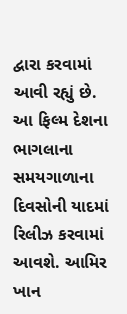દ્વારા કરવામાં આવી રહ્યું છે. આ ફિલ્મ દેશના ભાગલાના સમયગાળાના દિવસોની યાદમાં રિલીઝ કરવામાં આવશે. આમિર ખાન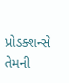પ્રોડક્શન્સે તેમની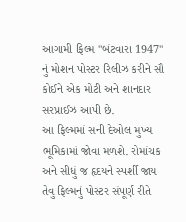આગામી ફિલ્મ "બંટવારા 1947" નું મોશન પોસ્ટર રિલીઝ કરીને સૌ કોઈને એક મોટી અને શાનદાર સરપ્રાઈઝ આપી છે.
આ ફિલ્મમાં સની દેઓલ મુખ્ય ભૂમિકામાં જોવા મળશે. રોમાંચક અને સીધું જ હૃદયને સ્પર્શી જાય તેવુ ફિલ્મનું પોસ્ટર સંપૂર્ણ રીતે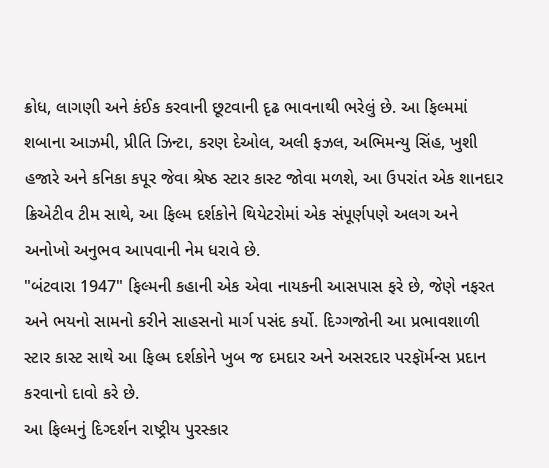ક્રોધ, લાગણી અને કંઈક કરવાની છૂટવાની દૃઢ ભાવનાથી ભરેલું છે. આ ફિલ્મમાં શબાના આઝમી, પ્રીતિ ઝિન્ટા, કરણ દેઓલ, અલી ફઝલ, અભિમન્યુ સિંહ, ખુશી હજારે અને કનિકા કપૂર જેવા શ્રેષ્ઠ સ્ટાર કાસ્ટ જોવા મળશે, આ ઉપરાંત એક શાનદાર ક્રિએટીવ ટીમ સાથે, આ ફિલ્મ દર્શકોને થિયેટરોમાં એક સંપૂર્ણપણે અલગ અને અનોખો અનુભવ આપવાની નેમ ધરાવે છે.
"બંટવારા 1947" ફિલ્મની કહાની એક એવા નાયકની આસપાસ ફરે છે, જેણે નફરત અને ભયનો સામનો કરીને સાહસનો માર્ગ પસંદ કર્યો. દિગ્ગજોની આ પ્રભાવશાળી સ્ટાર કાસ્ટ સાથે આ ફિલ્મ દર્શકોને ખુબ જ દમદાર અને અસરદાર પરફૉર્મન્સ પ્રદાન કરવાનો દાવો કરે છે.
આ ફિલ્મનું દિગ્દર્શન રાષ્ટ્રીય પુરસ્કાર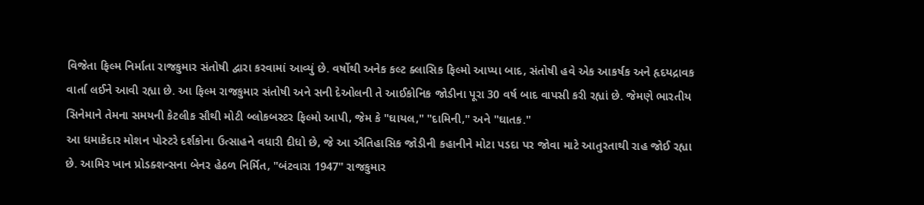વિજેતા ફિલ્મ નિર્માતા રાજકુમાર સંતોષી દ્વારા કરવામાં આવ્યું છે. વર્ષોથી અનેક કલ્ટ ક્લાસિક ફિલ્મો આપ્યા બાદ, સંતોષી હવે એક આકર્ષક અને હૃદયદ્રાવક વાર્તા લઈને આવી રહ્યા છે. આ ફિલ્મ રાજકુમાર સંતોષી અને સની દેઓલની તે આઈકોનિક જોડીના પૂરા 30 વર્ષ બાદ વાપસી કરી રહ્યાં છે. જેમણે ભારતીય સિનેમાને તેમના સમયની કેટલીક સૌથી મોટી બ્લોકબસ્ટર ફિલ્મો આપી, જેમ કે "ઘાયલ," "દામિની," અને "ઘાતક."
આ ધમાકેદાર મોશન પોસ્ટરે દર્શકોના ઉત્સાહને વધારી દીધો છે, જે આ ઐતિહાસિક જોડીની કહાનીને મોટા પડદા પર જોવા માટે આતુરતાથી રાહ જોઈ રહ્યા છે. આમિર ખાન પ્રોડક્શન્સના બેનર હેઠળ નિર્મિત, "બંટવારા 1947" રાજકુમાર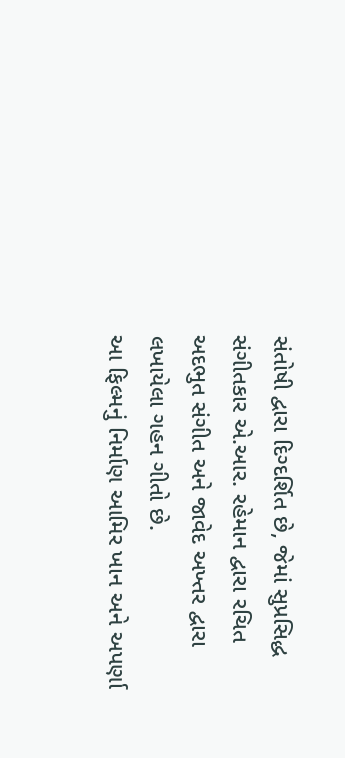સંતોષી દ્વારા દિગ્દર્શિત છે, જેમાં સુપ્રસિદ્ધ સંગીતકાર એ.આર. રહેમાન દ્વારા રચિત અદભુત સંગીત અને જાવેદ અખ્તર દ્વારા લખાયેલા ગહન ગીતો છે.
આ ફિલ્મનું નિર્માણ આમિર ખાન અને અપર્ણા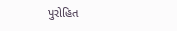પુરોહિત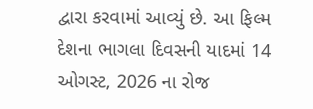દ્વારા કરવામાં આવ્યું છે. આ ફિલ્મ દેશના ભાગલા દિવસની યાદમાં 14 ઓગસ્ટ, 2026 ના રોજ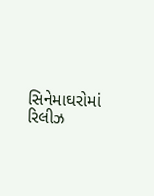સિનેમાઘરોમાં રિલીઝ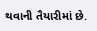થવાની તૈયારીમાં છે.